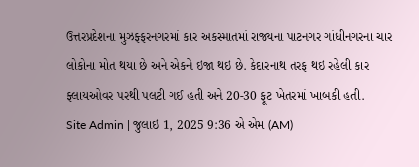ઉત્તરપ્રદેશના મુઝફ્ફરનગરમાં કાર અકસ્માતમાં રાજ્યના પાટનગર ગાંધીનગરના ચાર લોકોના મોત થયા છે અને એકને ઇજા થઇ છે. કેદારનાથ તરફ થઇ રહેલી કાર ફ્લાયઓવર પરથી પલટી ગઈ હતી અને 20-30 ફૂટ ખેતરમાં ખાબકી હતી.
Site Admin | જુલાઇ 1, 2025 9:36 એ એમ (AM)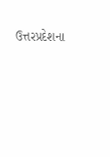ઉત્તરપ્રદેશના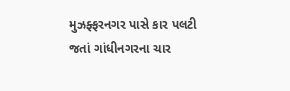મુઝફ્ફરનગર પાસે કાર પલટી જતાં ગાંધીનગરના ચાર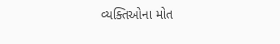વ્યક્તિઓના મોત